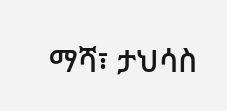ማሻ፣ ታህሳስ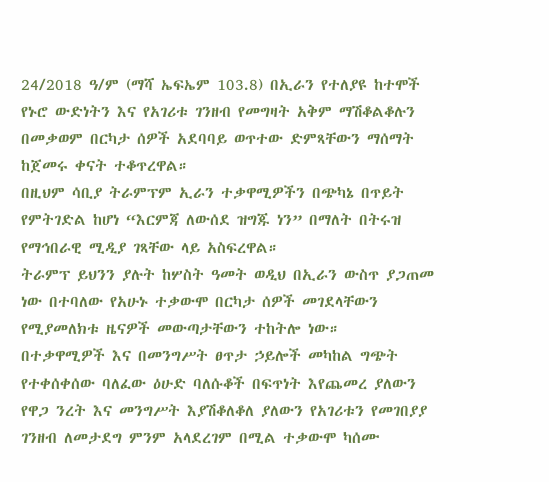24/2018 ዓ/ም (ማሻ ኤፍኤም 103.8) በኢራን የተለያዩ ከተሞች የኑሮ ውድነትን እና የአገሪቱ ገንዘብ የመግዛት አቅም ማሽቆልቆሉን በመቃወም በርካታ ሰዎች አደባባይ ወጥተው ድምጻቸውን ማሰማት ከጀመሩ ቀናት ተቆጥረዋል።
በዚህም ሳቢያ ትራምፕም ኢራን ተቃዋሚዎችን በጭካኔ በጥይት የምትገድል ከሆነ “እርምጃ ለውሰደ ዝግጁ ነን” በማለት በትሩዝ የማኅበራዊ ሚዲያ ገጻቸው ላይ አስፍረዋል።
ትራምፕ ይህንን ያሉት ከሦስት ዓመት ወዲህ በኢራን ውስጥ ያጋጠመ ነው በተባለው የአሁኑ ተቃውሞ በርካታ ሰዎች መገደላቸውን የሚያመለክቱ ዜናዎች መውጣታቸውን ተከትሎ ነው።
በተቃዋሚዎች እና በመንግሥት ፀጥታ ኃይሎች መካከል ግጭት የተቀሰቀሰው ባለፈው ዕሁድ ባለሱቆች በፍጥነት እየጨመረ ያለውን የዋጋ ንረት እና መንግሥት እያሽቆለቆለ ያለውን የአገሪቱን የመገበያያ ገንዘብ ለመታደግ ምንም አላደረገም በሚል ተቃውሞ ካሰሙ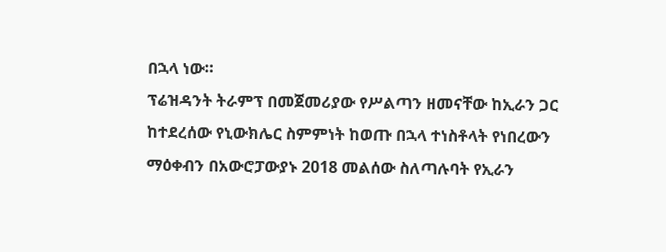በኋላ ነው።
ፕሬዝዳንት ትራምፕ በመጀመሪያው የሥልጣን ዘመናቸው ከኢራን ጋር ከተደረሰው የኒውክሌር ስምምነት ከወጡ በኋላ ተነስቶላት የነበረውን ማዕቀብን በአውሮፓውያኑ 2018 መልሰው ስለጣሉባት የኢራን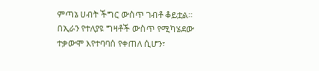ምጣኔ ሀብት ችግር ውስጥ ገብቶ ቆይቷል።
በኢራን የተለያዩ ግዛቶች ውስጥ የሚካሄደው ተቃውሞ እየተባባሰ የቀጠለ ሲሆን፣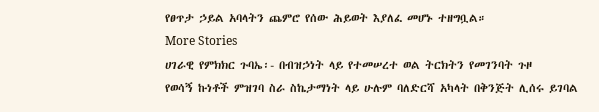የፀጥታ ኃይል አባላትን ጨምሮ የሰው ሕይወት እያለፈ መሆኑ ተዘግቧል።
More Stories
ሀገራዊ የምክክር ጉባኤ፡- በብዝኃነት ላይ የተመሠረተ ወል ትርክትን የመገንባት ጉዞ
የወሳኝ ኩነቶች ምዝገባ ስራ ስኬታማነት ላይ ሁሉም ባለድርሻ አካላት በቅንጅት ሊሰሩ ይገባል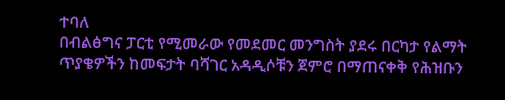ተባለ
በብልፅግና ፓርቲ የሚመራው የመደመር መንግስት ያደሩ በርካታ የልማት ጥያቄዎችን ከመፍታት ባሻገር አዳዲሶቹን ጀምሮ በማጠናቀቅ የሕዝቡን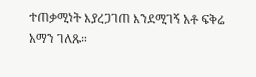ተጠቃሚነት እያረጋገጠ እንደሚገኝ አቶ ፍቅሬ አማን ገለጹ።